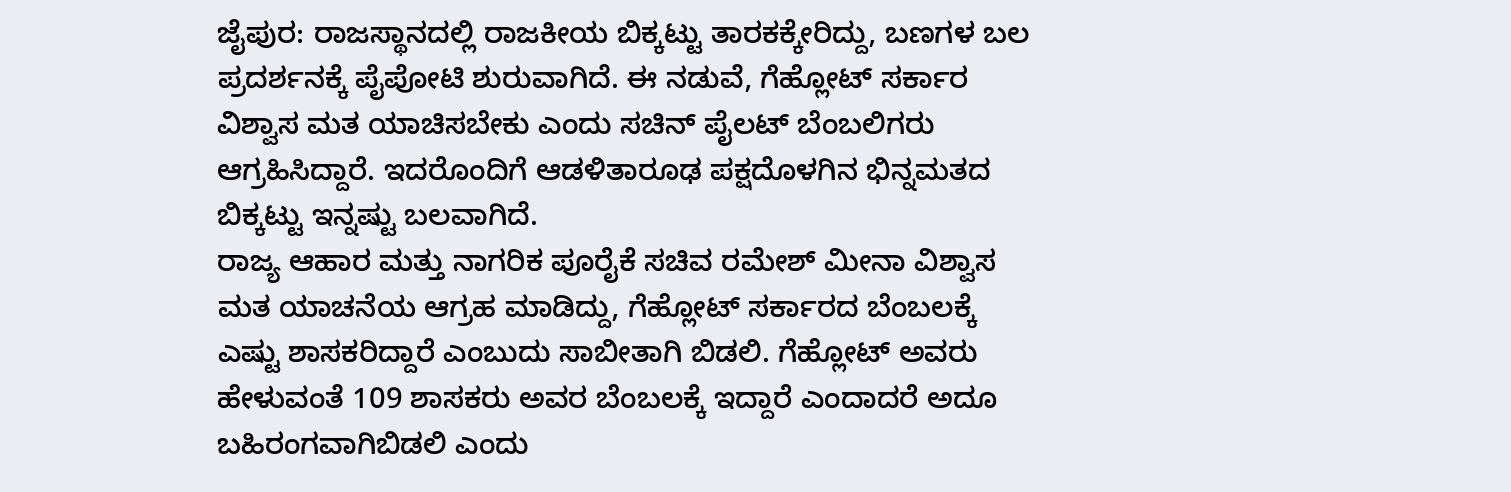ಜೈಪುರ: ರಾಜಸ್ಥಾನದಲ್ಲಿ ರಾಜಕೀಯ ಬಿಕ್ಕಟ್ಟು ತಾರಕಕ್ಕೇರಿದ್ದು, ಬಣಗಳ ಬಲ ಪ್ರದರ್ಶನಕ್ಕೆ ಪೈಪೋಟಿ ಶುರುವಾಗಿದೆ. ಈ ನಡುವೆ, ಗೆಹ್ಲೋಟ್ ಸರ್ಕಾರ ವಿಶ್ವಾಸ ಮತ ಯಾಚಿಸಬೇಕು ಎಂದು ಸಚಿನ್ ಪೈಲಟ್ ಬೆಂಬಲಿಗರು ಆಗ್ರಹಿಸಿದ್ದಾರೆ. ಇದರೊಂದಿಗೆ ಆಡಳಿತಾರೂಢ ಪಕ್ಷದೊಳಗಿನ ಭಿನ್ನಮತದ ಬಿಕ್ಕಟ್ಟು ಇನ್ನಷ್ಟು ಬಲವಾಗಿದೆ.
ರಾಜ್ಯ ಆಹಾರ ಮತ್ತು ನಾಗರಿಕ ಪೂರೈಕೆ ಸಚಿವ ರಮೇಶ್ ಮೀನಾ ವಿಶ್ವಾಸ ಮತ ಯಾಚನೆಯ ಆಗ್ರಹ ಮಾಡಿದ್ದು, ಗೆಹ್ಲೋಟ್ ಸರ್ಕಾರದ ಬೆಂಬಲಕ್ಕೆ ಎಷ್ಟು ಶಾಸಕರಿದ್ದಾರೆ ಎಂಬುದು ಸಾಬೀತಾಗಿ ಬಿಡಲಿ. ಗೆಹ್ಲೋಟ್ ಅವರು ಹೇಳುವಂತೆ 109 ಶಾಸಕರು ಅವರ ಬೆಂಬಲಕ್ಕೆ ಇದ್ದಾರೆ ಎಂದಾದರೆ ಅದೂ ಬಹಿರಂಗವಾಗಿಬಿಡಲಿ ಎಂದು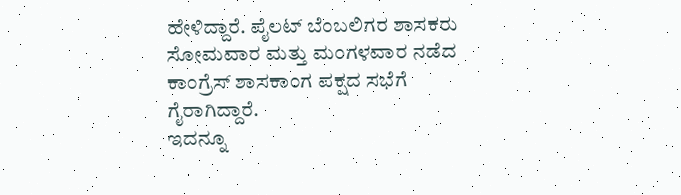ಹೇಳಿದ್ದಾರೆ. ಪೈಲಟ್ ಬೆಂಬಲಿಗರ ಶಾಸಕರು ಸೋಮವಾರ ಮತ್ತು ಮಂಗಳವಾರ ನಡೆದ ಕಾಂಗ್ರೆಸ್ ಶಾಸಕಾಂಗ ಪಕ್ಷದ ಸಭೆಗೆ ಗೈರಾಗಿದ್ದಾರೆ.
ಇದನ್ನೂ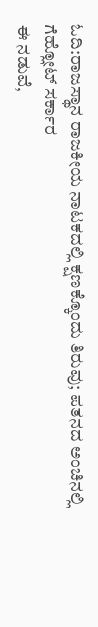ಓದಿ:ರಾಜಸ್ಥಾನ ರಾಜಕೀಯ ನಾಟಕದಲ್ಲಿ ಕ್ಷಣಕ್ಕೊಂದು ತಿರುವು; ಪತನದ ಅಂಚಿನಲ್ಲಿ ಗೆಹ್ಲೋಟ್ ಸರ್ಕಾರ
ಈ ನಡುವೆ,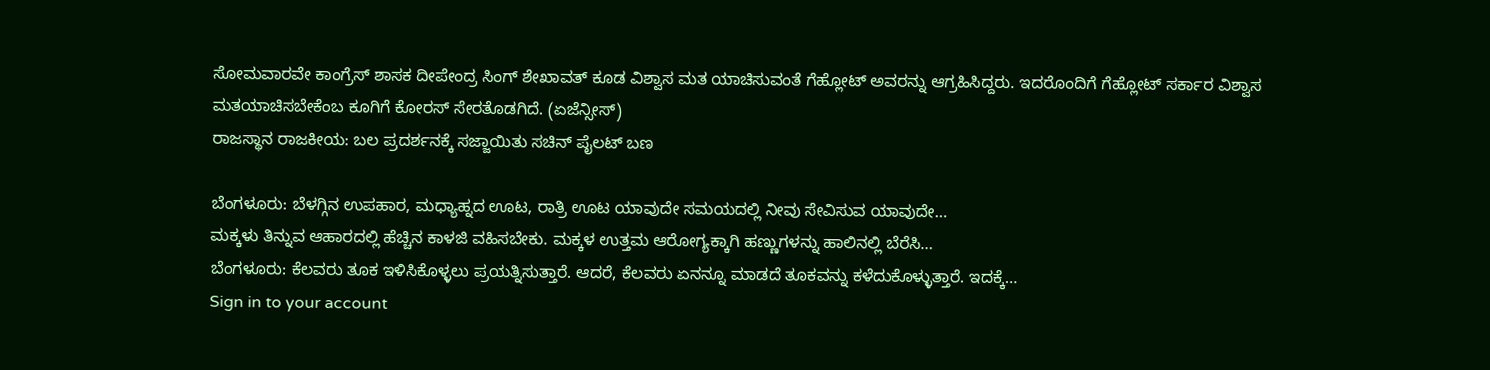ಸೋಮವಾರವೇ ಕಾಂಗ್ರೆಸ್ ಶಾಸಕ ದೀಪೇಂದ್ರ ಸಿಂಗ್ ಶೇಖಾವತ್ ಕೂಡ ವಿಶ್ವಾಸ ಮತ ಯಾಚಿಸುವಂತೆ ಗೆಹ್ಲೋಟ್ ಅವರನ್ನು ಆಗ್ರಹಿಸಿದ್ದರು. ಇದರೊಂದಿಗೆ ಗೆಹ್ಲೋಟ್ ಸರ್ಕಾರ ವಿಶ್ವಾಸ ಮತಯಾಚಿಸಬೇಕೆಂಬ ಕೂಗಿಗೆ ಕೋರಸ್ ಸೇರತೊಡಗಿದೆ. (ಏಜೆನ್ಸೀಸ್)
ರಾಜಸ್ಥಾನ ರಾಜಕೀಯ: ಬಲ ಪ್ರದರ್ಶನಕ್ಕೆ ಸಜ್ಜಾಯಿತು ಸಚಿನ್ ಪೈಲಟ್ ಬಣ

ಬೆಂಗಳೂರು: ಬೆಳಗ್ಗಿನ ಉಪಹಾರ, ಮಧ್ಯಾಹ್ನದ ಊಟ, ರಾತ್ರಿ ಊಟ ಯಾವುದೇ ಸಮಯದಲ್ಲಿ ನೀವು ಸೇವಿಸುವ ಯಾವುದೇ…
ಮಕ್ಕಳು ತಿನ್ನುವ ಆಹಾರದಲ್ಲಿ ಹೆಚ್ಚಿನ ಕಾಳಜಿ ವಹಿಸಬೇಕು. ಮಕ್ಕಳ ಉತ್ತಮ ಆರೋಗ್ಯಕ್ಕಾಗಿ ಹಣ್ಣುಗಳನ್ನು ಹಾಲಿನಲ್ಲಿ ಬೆರೆಸಿ…
ಬೆಂಗಳೂರು: ಕೆಲವರು ತೂಕ ಇಳಿಸಿಕೊಳ್ಳಲು ಪ್ರಯತ್ನಿಸುತ್ತಾರೆ. ಆದರೆ, ಕೆಲವರು ಏನನ್ನೂ ಮಾಡದೆ ತೂಕವನ್ನು ಕಳೆದುಕೊಳ್ಳುತ್ತಾರೆ. ಇದಕ್ಕೆ…
Sign in to your account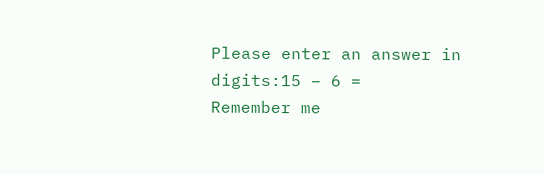Please enter an answer in digits:15 − 6 =
Remember me